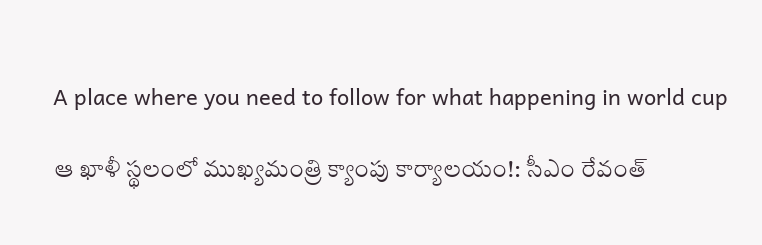A place where you need to follow for what happening in world cup

ఆ ఖాళీ స్థలంలో ముఖ్యమంత్రి క్యాంపు కార్యాలయం!: సీఎం రేవంత్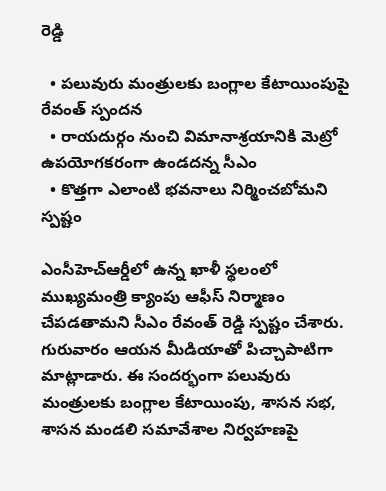రెడ్డి

  • పలువురు మంత్రులకు బంగ్లాల కేటాయింపుపై రేవంత్ స్పందన
  • రాయదుర్గం నుంచి విమానాశ్రయానికి మెట్రో ఉపయోగకరంగా ఉండదన్న సీఎం
  • కొత్తగా ఎలాంటి భవనాలు నిర్మించబోమని స్పష్టం

ఎంసీహెచ్ఆర్డీలో ఉన్న ఖాళీ స్థలంలో ముఖ్యమంత్రి క్యాంపు ఆఫీస్ నిర్మాణం చేపడతామని సీఎం రేవంత్ రెడ్డి స్పష్టం చేశారు. గురువారం ఆయన మీడియాతో పిచ్చాపాటిగా మాట్లాడారు. ఈ సందర్భంగా పలువురు మంత్రులకు బంగ్లాల కేటాయింపు, శాసన సభ, శాసన మండలి సమావేశాల నిర్వహణపై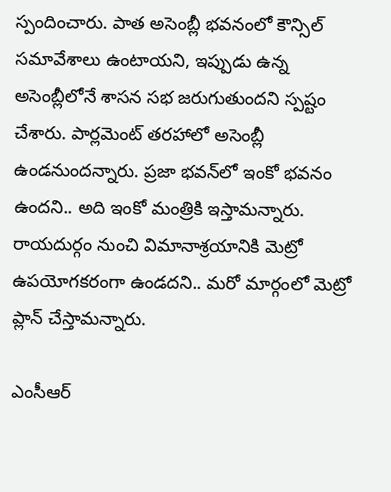స్పందించారు. పాత అసెంబ్లీ భవనంలో కౌన్సిల్ సమావేశాలు ఉంటాయని, ఇప్పుడు ఉన్న అసెంబ్లీలోనే శాసన సభ జరుగుతుందని స్పష్టం చేశారు. పార్లమెంట్ తరహాలో అసెంబ్లీ ఉండనుందన్నారు. ప్రజా భవన్‌లో ఇంకో భవనం ఉందని.. అది ఇంకో మంత్రికి ఇస్తామన్నారు. రాయదుర్గం నుంచి విమానాశ్రయానికి మెట్రో ఉపయోగకరంగా ఉండదని.. మరో మార్గంలో మెట్రో ప్లాన్ చేస్తామన్నారు.

ఎంసీఆర్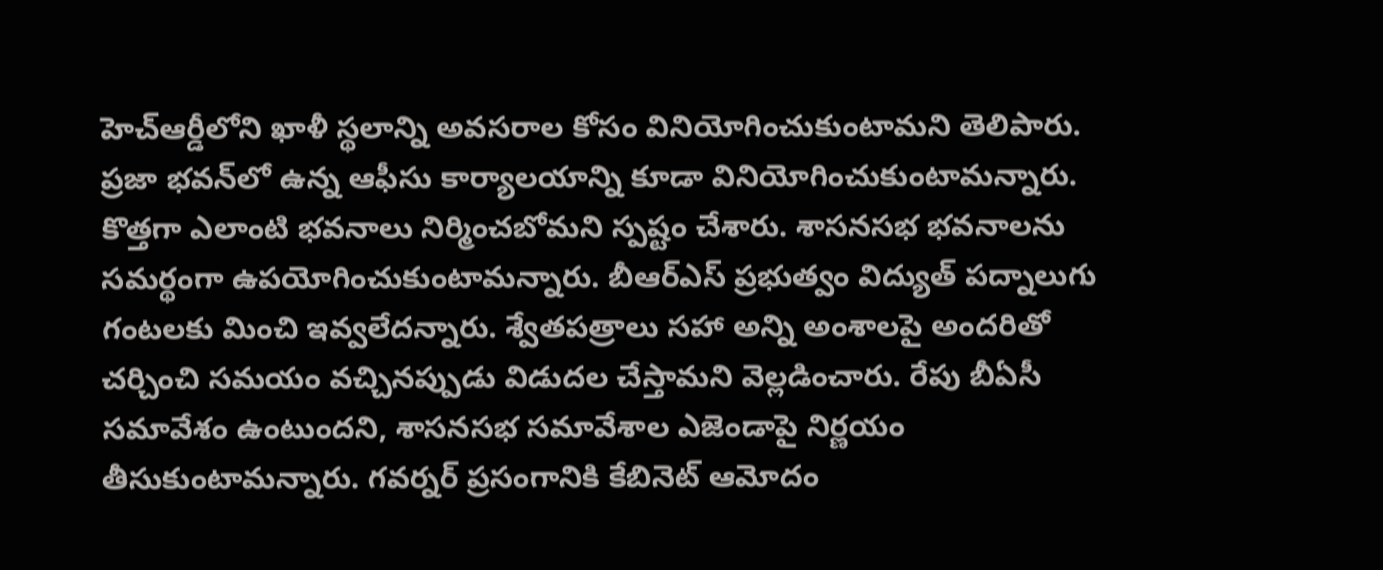హెచ్ఆర్డీలోని ఖాళీ స్థలాన్ని అవసరాల కోసం వినియోగించుకుంటామని తెలిపారు. ప్రజా భవన్‌లో ఉన్న ఆఫీసు కార్యాలయాన్ని కూడా వినియోగించుకుంటామన్నారు. కొత్తగా ఎలాంటి భవనాలు నిర్మించబోమని స్పష్టం చేశారు. శాసనసభ భవనాలను సమర్థంగా ఉపయోగించుకుంటామన్నారు. బీఆర్‌ఎస్ ప్రభుత్వం విద్యుత్ పద్నాలుగు గంటలకు మించి ఇవ్వలేదన్నారు. శ్వేతపత్రాలు సహా అన్ని అంశాలపై అందరితో చర్చించి సమయం వచ్చినప్పుడు విడుదల చేస్తామని వెల్లడించారు. రేపు బీఏసీ సమావేశం ఉంటుందని, శాసనసభ సమావేశాల ఎజెండాపై నిర్ణయం తీసుకుంటామన్నారు. గవర్నర్ ప్రసంగానికి కేబినెట్ ఆమోదం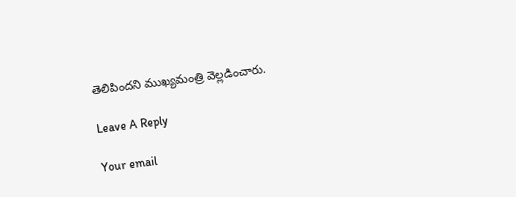తెలిపిందని ముఖ్యమంత్రి వెల్లడించారు.

Leave A Reply

Your email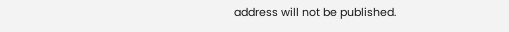address will not be published.